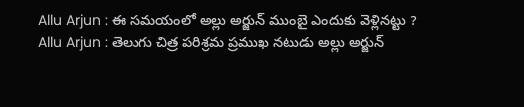Allu Arjun : ఈ సమయంలో అల్లు అర్జున్ ముంబై ఎందుకు వెళ్లినట్టు ?
Allu Arjun : తెలుగు చిత్ర పరిశ్రమ ప్రముఖ నటుడు అల్లు అర్జున్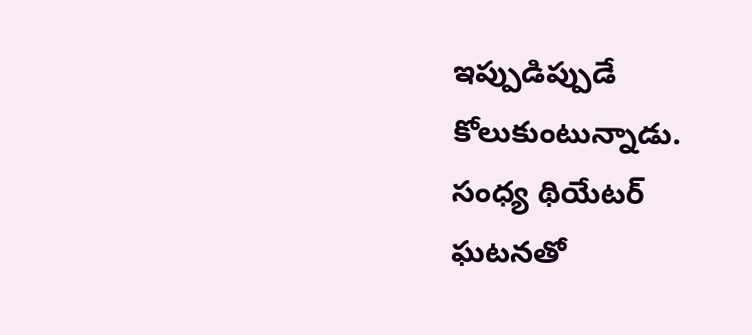ఇప్పుడిప్పుడే కోలుకుంటున్నాడు. సంధ్య థియేటర్ ఘటనతో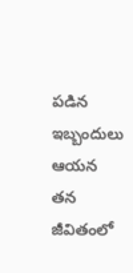పడిన ఇబ్బందులు ఆయన తన జీవితంలో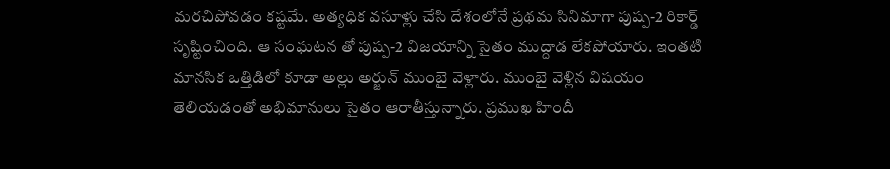మరచిపోవడం కష్టమే. అత్యధిక వసూళ్లు చేసి దేశంలోనే ప్రథమ సినిమాగా పుష్ప-2 రికార్డ్ సృష్టించింది. ఆ సంఘటన తో పుష్ప-2 విజయాన్ని సైతం ముద్దాడ లేకపోయారు. ఇంతటి మానసిక ఒత్తిడిలో కూడా అల్లు అర్జున్ ముంబై వెళ్లారు. ముంబై వెళ్లిన విషయం తెలియడంతో అభిమానులు సైతం ఆరాతీస్తున్నారు. ప్రముఖ హిందీ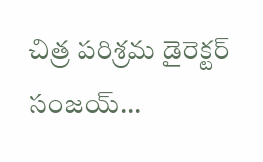చిత్ర పరిశ్రమ డైరెక్టర్ సంజయ్...